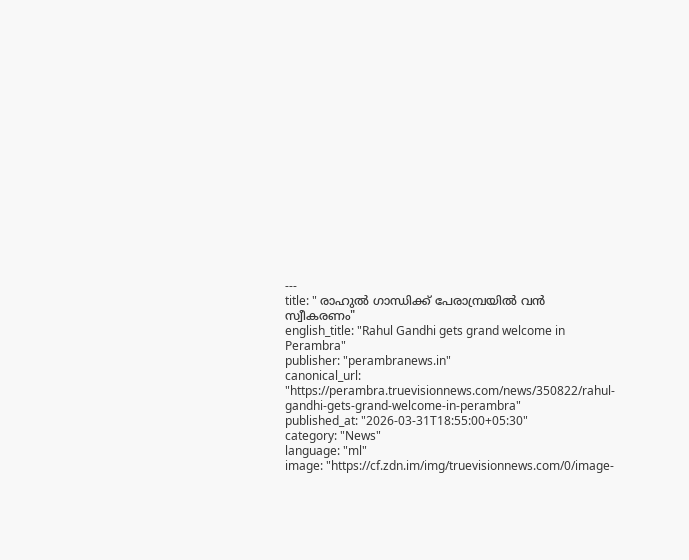---
title: " രാഹുല്‍ ഗാന്ധിക്ക് പേരാമ്പ്രയില്‍ വന്‍ സ്വീകരണം"
english_title: "Rahul Gandhi gets grand welcome in Perambra"
publisher: "perambranews.in"
canonical_url: "https://perambra.truevisionnews.com/news/350822/rahul-gandhi-gets-grand-welcome-in-perambra"
published_at: "2026-03-31T18:55:00+05:30"
category: "News"
language: "ml"
image: "https://cf.zdn.im/img/truevisionnews.com/0/image-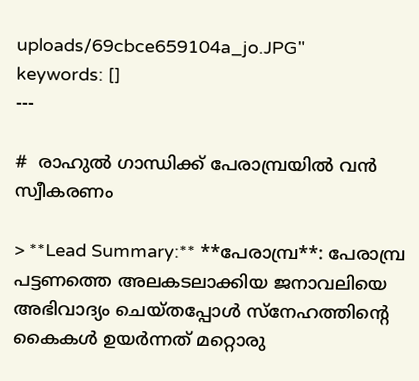uploads/69cbce659104a_jo.JPG"
keywords: []
---

#  രാഹുല്‍ ഗാന്ധിക്ക് പേരാമ്പ്രയില്‍ വന്‍ സ്വീകരണം

> **Lead Summary:** **പേരാമ്പ്ര**: പേരാമ്പ്ര പട്ടണത്തെ അലകടലാക്കിയ ജനാവലിയെ അഭിവാദ്യം ചെയ്തപ്പോള്‍ സ്‌നേഹത്തിന്റെ കൈകള്‍ ഉയര്‍ന്നത് മറ്റൊരു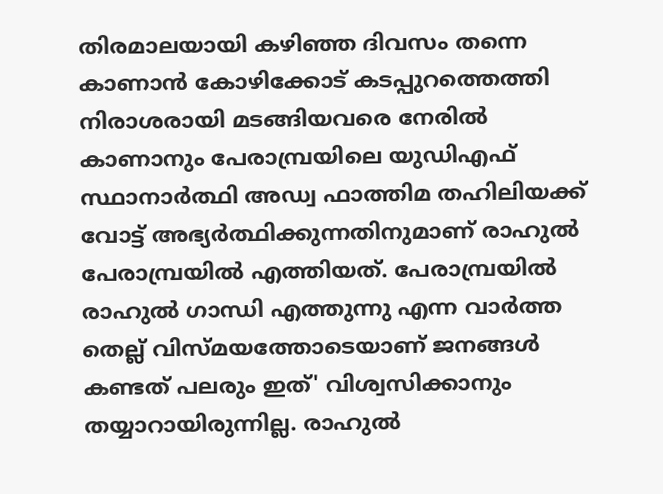തിരമാലയായി കഴിഞ്ഞ ദിവസം തന്നെ കാണാന്‍ കോഴിക്കോട് കടപ്പുറത്തെത്തി നിരാശരായി മടങ്ങിയവരെ നേരില്‍ കാണാനും പേരാമ്പ്രയിലെ യുഡിഎഫ് സ്ഥാനാര്‍ത്ഥി അഡ്വ ഫാത്തിമ തഹിലിയക്ക് വോട്ട് അഭ്യര്‍ത്ഥിക്കുന്നതിനുമാണ് രാഹുല്‍ പേരാമ്പ്രയില്‍ എത്തിയത്. പേരാമ്പ്രയില്‍ രാഹുല്‍ ഗാന്ധി എത്തുന്നു എന്ന വാര്‍ത്ത തെല്ല് വിസ്മയത്തോടെയാണ് ജനങ്ങള്‍ കണ്ടത് പലരും ഇത്' വിശ്വസിക്കാനും തയ്യാറായിരുന്നില്ല. രാഹുല്‍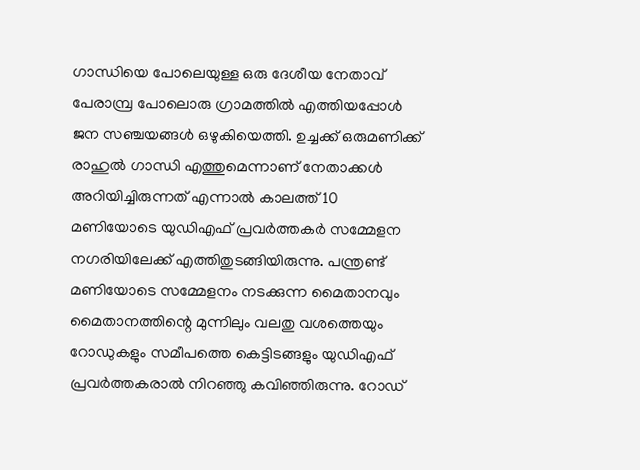ഗാന്ധിയെ പോലെയുള്ള ഒരു ദേശീയ നേതാവ് പേരാമ്പ്ര പോലൊരു ഗ്രാമത്തില്‍ എത്തിയപ്പോള്‍ ജന സഞ്ചയങ്ങള്‍ ഒഴുകിയെത്തി. ഉച്ചക്ക് ഒരുമണിക്ക് രാഹുല്‍ ഗാന്ധി എത്തുമെന്നാണ് നേതാക്കള്‍ അറിയിച്ചിരുന്നത് എന്നാല്‍ കാലത്ത് 10 മണിയോടെ യുഡിഎഫ് പ്രവര്‍ത്തകര്‍ സമ്മേളന നഗരിയിലേക്ക് എത്തിതുടങ്ങിയിരുന്നു. പന്ത്രണ്ട് മണിയോടെ സമ്മേളനം നടക്കുന്ന മൈതാനവും മൈതാനത്തിന്റെ മുന്നിലും വലതു വശത്തെയും റോഡുകളും സമീപത്തെ കെട്ടിടങ്ങളും യുഡിഎഫ് പ്രവര്‍ത്തകരാല്‍ നിറഞ്ഞു കവിഞ്ഞിരുന്നു. റോഡ്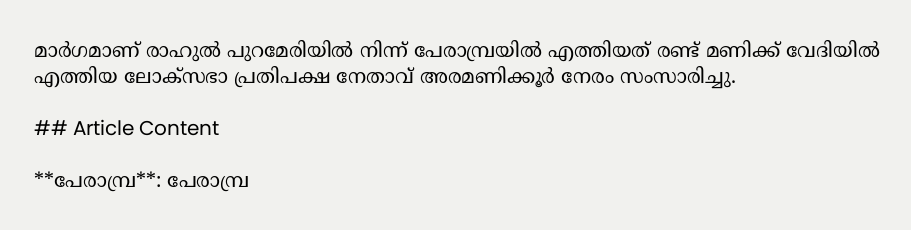മാര്‍ഗമാണ് രാഹുല്‍ പുറമേരിയില്‍ നിന്ന് പേരാമ്പ്രയില്‍ എത്തിയത് രണ്ട് മണിക്ക് വേദിയില്‍ എത്തിയ ലോക്സഭാ പ്രതിപക്ഷ നേതാവ് അരമണിക്കൂര്‍ നേരം സംസാരിച്ചു.

## Article Content

**പേരാമ്പ്ര**: പേരാമ്പ്ര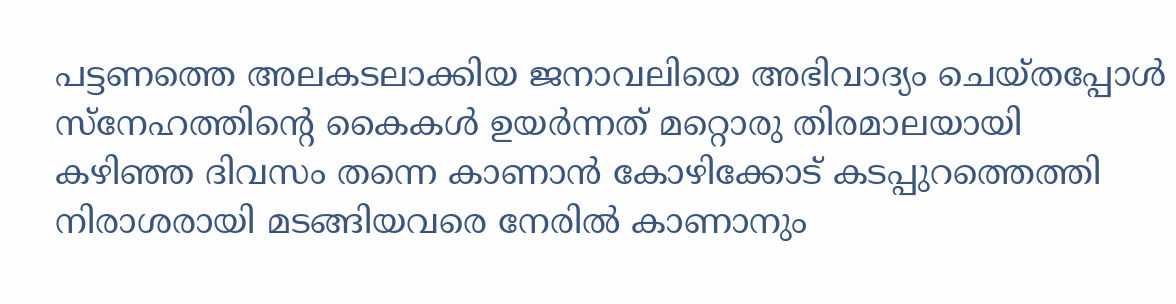പട്ടണത്തെ അലകടലാക്കിയ ജനാവലിയെ അഭിവാദ്യം ചെയ്തപ്പോള്‍ സ്‌നേഹത്തിന്റെ കൈകള്‍ ഉയര്‍ന്നത് മറ്റൊരു തിരമാലയായി കഴിഞ്ഞ ദിവസം തന്നെ കാണാന്‍ കോഴിക്കോട് കടപ്പുറത്തെത്തി നിരാശരായി മടങ്ങിയവരെ നേരില്‍ കാണാനും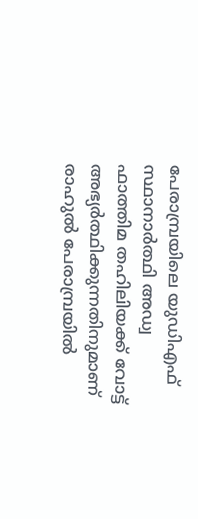പേരാമ്പ്രയിലെ യുഡിഎഫ് സ്ഥാനാര്‍ത്ഥി അഡ്വ ഫാത്തിമ തഹിലിയക്ക് വോട്ട് അഭ്യര്‍ത്ഥിക്കുന്നതിനുമാണ് രാഹുല്‍ പേരാമ്പ്രയില്‍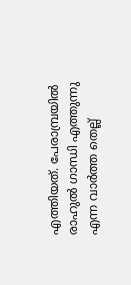എത്തിയത്. പേരാമ്പ്രയില്‍ രാഹുല്‍ ഗാന്ധി എത്തുന്നു എന്ന വാര്‍ത്ത തെല്ല്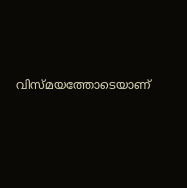വിസ്മയത്തോടെയാണ്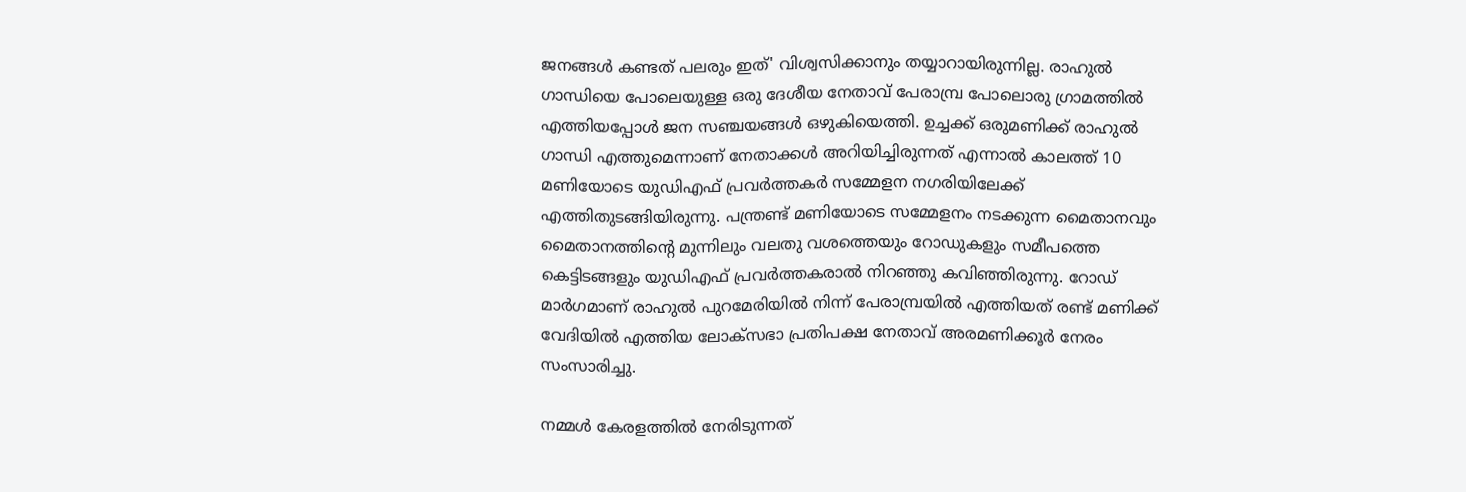ജനങ്ങള്‍ കണ്ടത് പലരും ഇത്' വിശ്വസിക്കാനും തയ്യാറായിരുന്നില്ല. രാഹുല്‍ ഗാന്ധിയെ പോലെയുള്ള ഒരു ദേശീയ നേതാവ് പേരാമ്പ്ര പോലൊരു ഗ്രാമത്തില്‍ എത്തിയപ്പോള്‍ ജന സഞ്ചയങ്ങള്‍ ഒഴുകിയെത്തി. ഉച്ചക്ക് ഒരുമണിക്ക് രാഹുല്‍ ഗാന്ധി എത്തുമെന്നാണ് നേതാക്കള്‍ അറിയിച്ചിരുന്നത് എന്നാല്‍ കാലത്ത് 10 മണിയോടെ യുഡിഎഫ് പ്രവര്‍ത്തകര്‍ സമ്മേളന നഗരിയിലേക്ക് എത്തിതുടങ്ങിയിരുന്നു. പന്ത്രണ്ട് മണിയോടെ സമ്മേളനം നടക്കുന്ന മൈതാനവും മൈതാനത്തിന്റെ മുന്നിലും വലതു വശത്തെയും റോഡുകളും സമീപത്തെ കെട്ടിടങ്ങളും യുഡിഎഫ് പ്രവര്‍ത്തകരാല്‍ നിറഞ്ഞു കവിഞ്ഞിരുന്നു. റോഡ് മാര്‍ഗമാണ് രാഹുല്‍ പുറമേരിയില്‍ നിന്ന് പേരാമ്പ്രയില്‍ എത്തിയത് രണ്ട് മണിക്ക് വേദിയില്‍ എത്തിയ ലോക്സഭാ പ്രതിപക്ഷ നേതാവ് അരമണിക്കൂര്‍ നേരം സംസാരിച്ചു.

നമ്മള്‍ കേരളത്തില്‍ നേരിടുന്നത്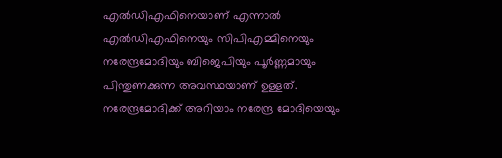എല്‍ഡിഎഫിനെയാണ് എന്നാല്‍ എല്‍ഡിഎഫിനെയും സിപിഎമ്മിനെയും നരേന്ദ്രമോദിയും ബിജെപിയും പൂര്‍ണ്ണമായും പിന്തുണക്കുന്ന അവസ്ഥയാണ് ഉള്ളത്. നരേന്ദ്രമോദിക്ക് അറിയാം നരേന്ദ്ര മോദിയെയും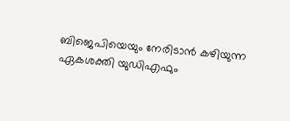ബിജെപിയെയും നേരിടാന്‍ കഴിയുന്ന ഏകശക്തി യുഡിഎഫും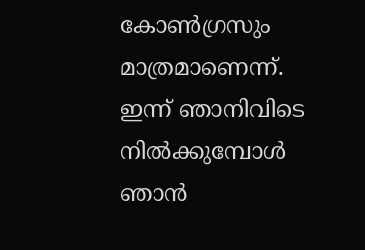കോണ്‍ഗ്രസും മാത്രമാണെന്ന്. ഇന്ന് ഞാനിവിടെ നില്‍ക്കുമ്പോള്‍ ഞാന്‍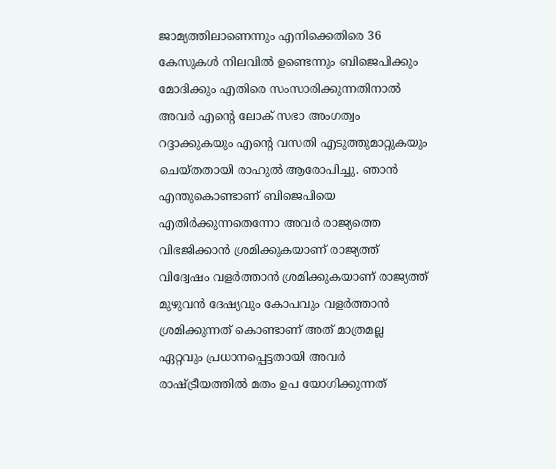ജാമ്യത്തിലാണെന്നും എനിക്കെതിരെ 36 കേസുകള്‍ നിലവില്‍ ഉണ്ടെന്നും ബിജെപിക്കും മോദിക്കും എതിരെ സംസാരിക്കുന്നതിനാല്‍ അവര്‍ എന്റെ ലോക് സഭാ അംഗത്വം റദ്ദാക്കുകയും എന്റെ വസതി എടുത്തുമാറ്റുകയും ചെയ്തതായി രാഹുല്‍ ആരോപിച്ചു. ഞാന്‍ എന്തുകൊണ്ടാണ് ബിജെപിയെ എതിര്‍ക്കുന്നതെന്നോ അവര്‍ രാജ്യത്തെ വിഭജിക്കാന്‍ ശ്രമിക്കുകയാണ് രാജ്യത്ത് വിദ്വേഷം വളര്‍ത്താന്‍ ശ്രമിക്കുകയാണ് രാജ്യത്ത് മുഴുവന്‍ ദേഷ്യവും കോപവും വളര്‍ത്താന്‍ ശ്രമിക്കുന്നത് കൊണ്ടാണ് അത് മാത്രമല്ല ഏറ്റവും പ്രധാനപ്പെട്ടതായി അവര്‍ രാഷ്ട്രീയത്തില്‍ മതം ഉപ യോഗിക്കുന്നത്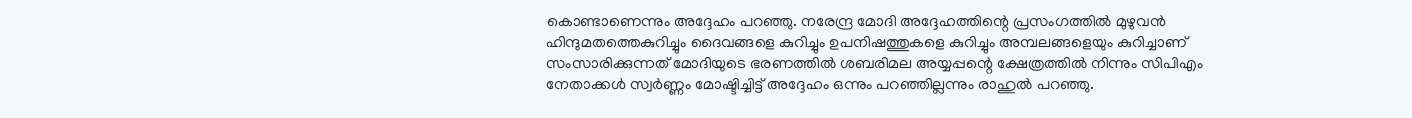കൊണ്ടാണെന്നും അദ്ദേഹം പറഞ്ഞു. നരേന്ദ്ര മോദി അദ്ദേഹത്തിന്റെ പ്രസംഗത്തില്‍ മുഴുവന്‍ ഹിന്ദുമതത്തെകുറിച്ചും ദൈവങ്ങളെ കുറിച്ചും ഉപനിഷത്തുകളെ കുറിച്ചും അമ്പലങ്ങളെയും കുറിച്ചാണ് സംസാരിക്കുന്നത് മോദിയുടെ ഭരണത്തില്‍ ശബരിമല അയ്യപ്പന്റെ ക്ഷേത്രത്തില്‍ നിന്നും സിപിഎം നേതാക്കള്‍ സ്വര്‍ണ്ണം മോഷ്ടിച്ചിട്ട് അദ്ദേഹം ഒന്നും പറഞ്ഞില്ലന്നും രാഹുല്‍ പറഞ്ഞു.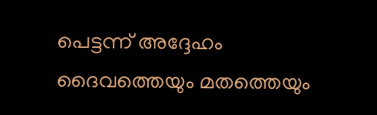പെട്ടന്ന് അദ്ദേഹം ദൈവത്തെയും മതത്തെയും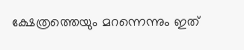ക്ഷേത്രത്തെയും മറന്നെന്നും ഇത്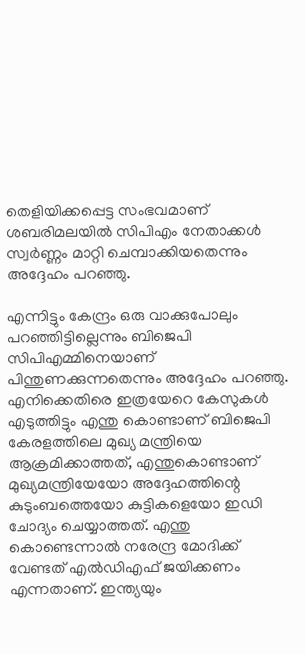തെളിയിക്കപ്പെട്ട സംഭവമാണ് ശബരിമലയില്‍ സിപിഎം നേതാക്കള്‍ സ്വര്‍ണ്ണം മാറ്റി ചെമ്പാക്കിയതെന്നും അദ്ദേഹം പറഞ്ഞു.

എന്നിട്ടും കേന്ദ്രം ഒരു വാക്കുപോലും പറഞ്ഞിട്ടില്ലെന്നും ബിജെപി സിപിഎമ്മിനെയാണ് പിന്തുണക്കുന്നതെന്നും അദ്ദേഹം പറഞ്ഞു. എനിക്കെതിരെ ഇത്രയേറെ കേസുകള്‍ എടുത്തിട്ടും എന്തു കൊണ്ടാണ് ബിജെപി കേരളത്തിലെ മുഖ്യ മന്ത്രിയെ ആക്രമിക്കാത്തത്, എന്തുകൊണ്ടാണ് മുഖ്യമന്ത്രിയേയോ അദ്ദേഹത്തിന്റെ കുടുംബത്തെയോ കുട്ടികളെയോ ഇഡി ചോദ്യം ചെയ്യാത്തത്. എന്തു കൊണ്ടെന്നാല്‍ നരേന്ദ്ര മോദിക്ക് വേണ്ടത് എല്‍ഡിഎഫ് ജയിക്കണം എന്നതാണ്. ഇന്ത്യയും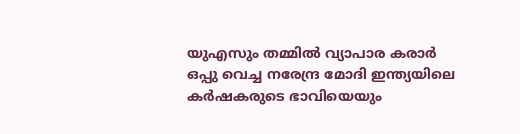യുഎസും തമ്മില്‍ വ്യാപാര കരാര്‍ ഒപ്പു വെച്ച നരേന്ദ്ര മോദി ഇന്ത്യയിലെ കര്‍ഷകരുടെ ഭാവിയെയും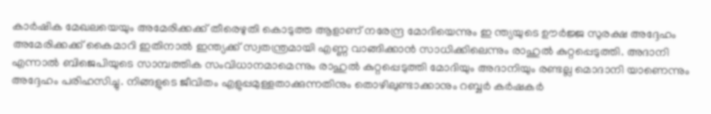കാര്‍ഷിക മേഖലയെയും അമേരിക്കക്ക് തീരെഴുതി കൊടുത്ത ആളാണ് നരേന്ദ്ര മോദിയെന്നും ഇ ന്ത്യയുടെ ഊര്‍ജ്ജ സുരക്ഷ അദ്ദേഹം അമേരിക്കക്ക് കൈമാറി ഇതിനാല്‍ ഇന്ത്യക്ക് സ്വതന്ത്രമായി എണ്ണ വാങ്ങിക്കാന്‍ സാധിക്കിലെന്നും രാഹുല്‍ കുറ്റപ്പെടുത്തി. അദാനി എന്നാല്‍ ബിജെപിയുടെ സാമ്പത്തിക സംവിധാനമാമെന്നും രാഹുല്‍ കുറ്റപ്പെടുത്തി മോദിയും അദാനിയും രണ്ടല്ല മൊദാനി യാണെന്നും അദ്ദേഹം പരിഹസിച്ചു. നിങ്ങളുടെ ജീവിതം എളുപ്പമുള്ളതാക്കുന്നതിനും തൊഴിലുണ്ടാക്കാനും റബ്ബര്‍ കര്‍ഷകര്‍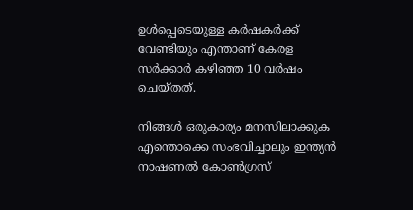ഉള്‍പ്പെടെയുള്ള കര്‍ഷകര്‍ക്ക് വേണ്ടിയും എന്താണ് കേരള സര്‍ക്കാര്‍ കഴിഞ്ഞ 10 വര്‍ഷം ചെയ്തത്.

നിങ്ങള്‍ ഒരുകാര്യം മനസിലാക്കുക എന്തൊക്കെ സംഭവിച്ചാലും ഇന്ത്യന്‍ നാഷണല്‍ കോണ്‍ഗ്രസ്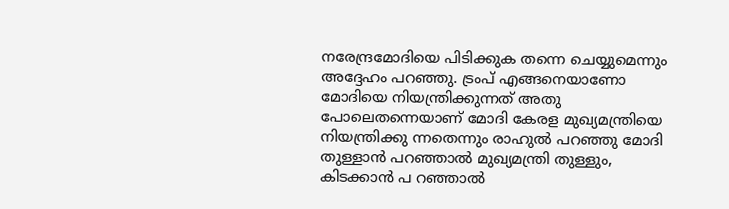നരേന്ദ്രമോദിയെ പിടിക്കുക തന്നെ ചെയ്യുമെന്നും അദ്ദേഹം പറഞ്ഞു. ട്രംപ് എങ്ങനെയാണോ മോദിയെ നിയന്ത്രിക്കുന്നത് അതു പോലെതന്നെയാണ് മോദി കേരള മുഖ്യമന്ത്രിയെ നിയന്ത്രിക്കു ന്നതെന്നും രാഹുല്‍ പറഞ്ഞു മോദി തുള്ളാന്‍ പറഞ്ഞാല്‍ മുഖ്യമന്ത്രി തുള്ളും, കിടക്കാന്‍ പ റഞ്ഞാല്‍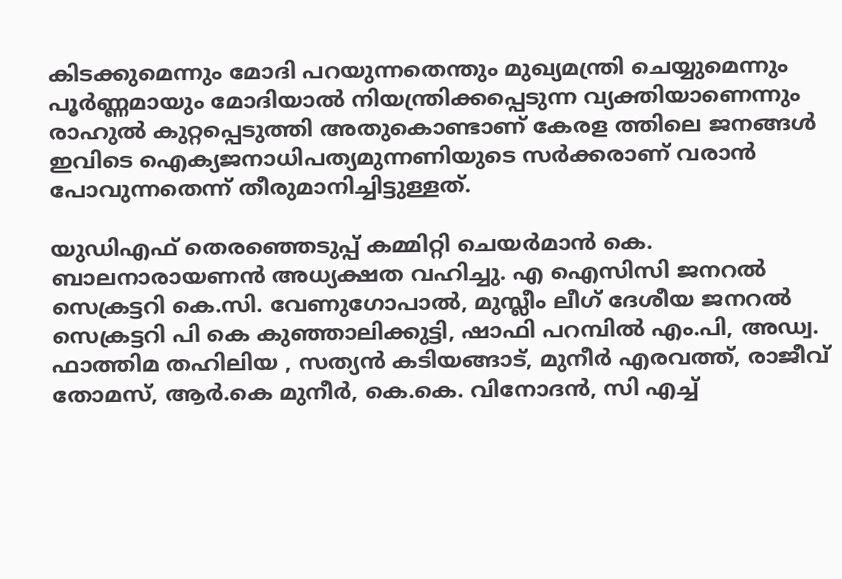കിടക്കുമെന്നും മോദി പറയുന്നതെന്തും മുഖ്യമന്ത്രി ചെയ്യുമെന്നും പൂര്‍ണ്ണമായും മോദിയാല്‍ നിയന്ത്രിക്കപ്പെടുന്ന വ്യക്തിയാണെന്നും രാഹുല്‍ കുറ്റപ്പെടുത്തി അതുകൊണ്ടാണ് കേരള ത്തിലെ ജനങ്ങള്‍ ഇവിടെ ഐക്യജനാധിപത്യമുന്നണിയുടെ സര്‍ക്കരാണ് വരാന്‍ പോവുന്നതെന്ന് തീരുമാനിച്ചിട്ടുള്ളത്.

യുഡിഎഫ് തെരഞ്ഞെടുപ്പ് കമ്മിറ്റി ചെയര്‍മാന്‍ കെ. ബാലനാരായണന്‍ അധ്യക്ഷത വഹിച്ചു. എ ഐസിസി ജനറല്‍ സെക്രട്ടറി കെ.സി. വേണുഗോപാല്‍, മുസ്ലീം ലീഗ് ദേശീയ ജനറല്‍ സെക്രട്ടറി പി കെ കുഞ്ഞാലിക്കുട്ടി, ഷാഫി പറമ്പില്‍ എം.പി, അഡ്വ. ഫാത്തിമ തഹിലിയ , സത്യന്‍ കടിയങ്ങാട്, മുനീര്‍ എരവത്ത്, രാജീവ് തോമസ്, ആര്‍.കെ മുനീര്‍, കെ.കെ. വിനോദന്‍, സി എച്ച്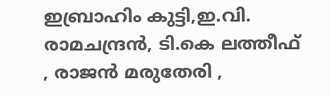ഇബ്രാഹിം കുട്ടി,ഇ.വി. രാമചന്ദ്രന്‍, ടി.കെ ലത്തീഫ് , രാജന്‍ മരുതേരി ,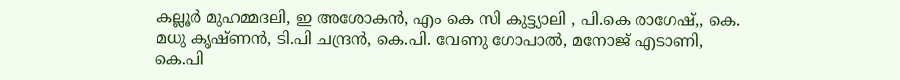കല്ലൂര്‍ മുഹമ്മദലി, ഇ അശോകന്‍, എം കെ സി കുട്ട്യാലി , പി.കെ രാഗേഷ്,, കെ. മധു കൃഷ്ണന്‍, ടി.പി ചന്ദ്രന്‍, കെ.പി. വേണു ഗോപാല്‍, മനോജ് എടാണി, കെ.പി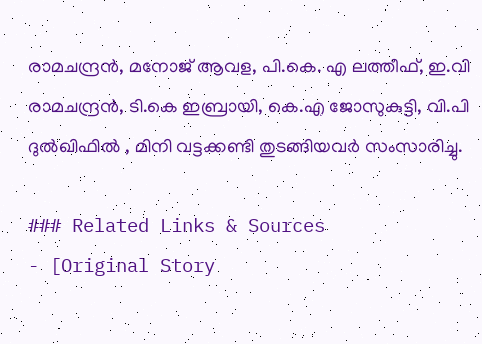രാമചന്ദ്രന്‍, മനോജ് ആവള, പി.കെ. എ ലത്തീഫ്, ഇ.വി രാമചന്ദ്രന്‍, ടി.കെ ഇബ്രായി, കെ.എ ജോസുകുട്ടി, വി.പി ദുല്‍ഖിഫില്‍ , മിനി വട്ടക്കണ്ടി തുടങ്ങിയവര്‍ സംസാരിച്ചു.

### Related Links & Sources
- [Original Story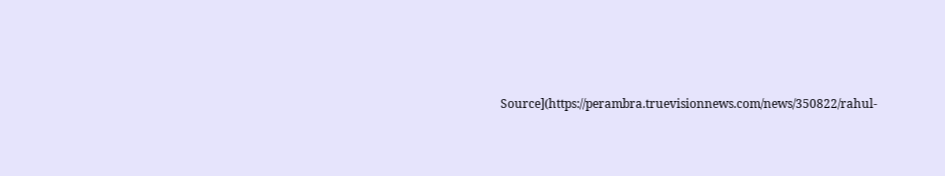Source](https://perambra.truevisionnews.com/news/350822/rahul-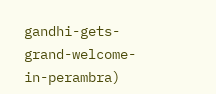gandhi-gets-grand-welcome-in-perambra)